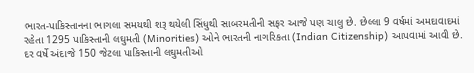ભારત-પાકિસ્તાનના ભાગલા સમયથી શરૂ થયેલી સિંધુથી સાબરમતીની સફર આજે પણ ચાલુ છે. છેલ્લા 9 વર્ષમાં અમદાવાદમાં રહેતા 1295 પાકિસ્તાની લઘુમતી (Minorities) ઓને ભારતની નાગરિકતા (Indian Citizenship) આપવામાં આવી છે. દર વર્ષે અંદાજે 150 જેટલા પાકિસ્તાની લઘુમતીઓ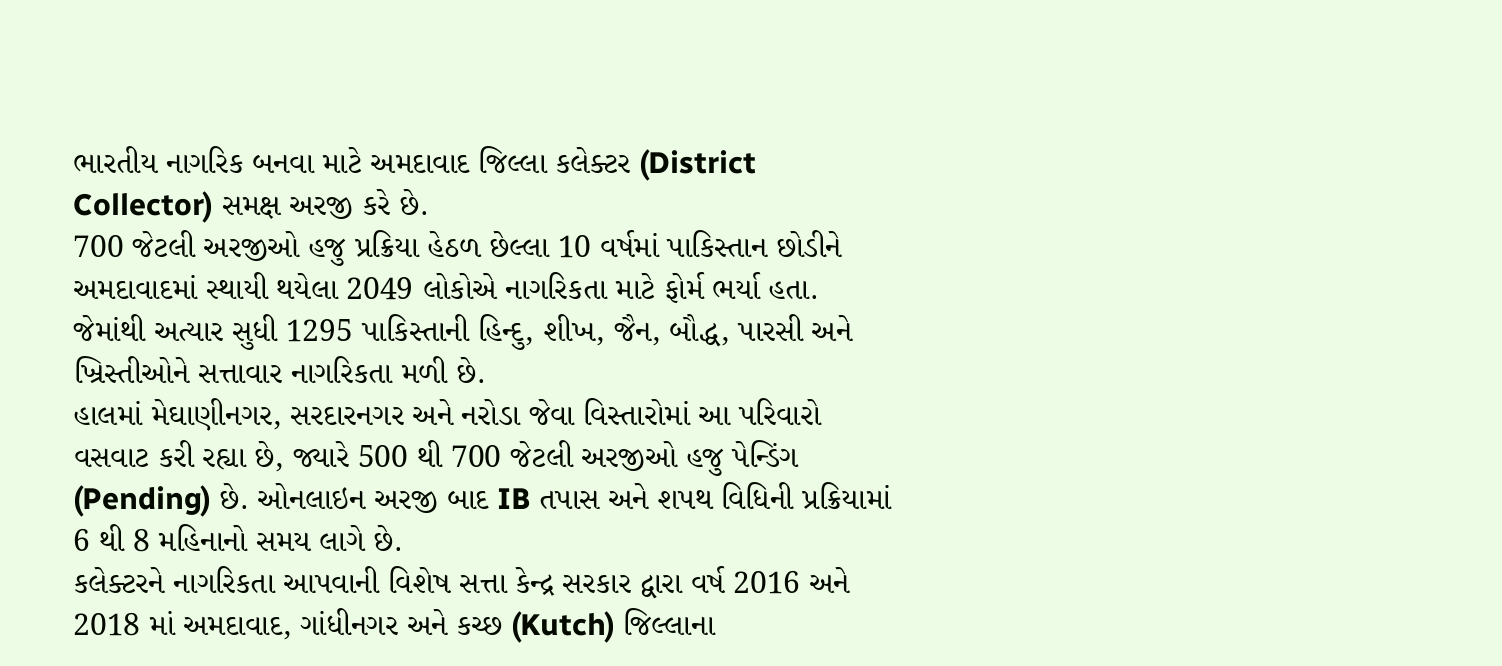ભારતીય નાગરિક બનવા માટે અમદાવાદ જિલ્લા કલેક્ટર (District Collector) સમક્ષ અરજી કરે છે.
700 જેટલી અરજીઓ હજુ પ્રક્રિયા હેઠળ છેલ્લા 10 વર્ષમાં પાકિસ્તાન છોડીને અમદાવાદમાં સ્થાયી થયેલા 2049 લોકોએ નાગરિકતા માટે ફોર્મ ભર્યા હતા. જેમાંથી અત્યાર સુધી 1295 પાકિસ્તાની હિન્દુ, શીખ, જૈન, બૌદ્ધ, પારસી અને ખ્રિસ્તીઓને સત્તાવાર નાગરિકતા મળી છે.
હાલમાં મેઘાણીનગર, સરદારનગર અને નરોડા જેવા વિસ્તારોમાં આ પરિવારો વસવાટ કરી રહ્યા છે, જ્યારે 500 થી 700 જેટલી અરજીઓ હજુ પેન્ડિંગ (Pending) છે. ઓનલાઇન અરજી બાદ IB તપાસ અને શપથ વિધિની પ્રક્રિયામાં 6 થી 8 મહિનાનો સમય લાગે છે.
કલેક્ટરને નાગરિકતા આપવાની વિશેષ સત્તા કેન્દ્ર સરકાર દ્વારા વર્ષ 2016 અને 2018 માં અમદાવાદ, ગાંધીનગર અને કચ્છ (Kutch) જિલ્લાના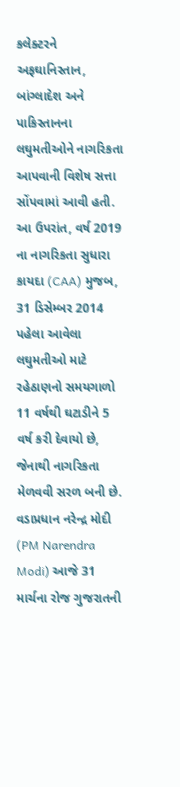કલેક્ટરને અફઘાનિસ્તાન, બાંગ્લાદેશ અને પાકિસ્તાનના લઘુમતીઓને નાગરિકતા આપવાની વિશેષ સત્તા સોંપવામાં આવી હતી. આ ઉપરાંત, વર્ષ 2019 ના નાગરિકતા સુધારા કાયદા (CAA) મુજબ, 31 ડિસેમ્બર 2014 પહેલા આવેલા લઘુમતીઓ માટે રહેઠાણનો સમયગાળો 11 વર્ષથી ઘટાડીને 5 વર્ષ કરી દેવાયો છે, જેનાથી નાગરિકતા મેળવવી સરળ બની છે.
વડાપ્રધાન નરેન્દ્ર મોદી (PM Narendra Modi) આજે 31 માર્ચના રોજ ગુજરાતની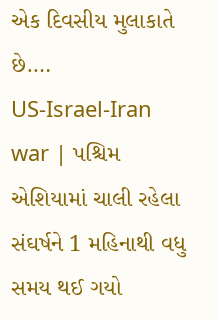એક દિવસીય મુલાકાતે છે.…
US-Israel-Iran war | પશ્ચિમ એશિયામાં ચાલી રહેલા સંઘર્ષને 1 મહિનાથી વધુ સમય થઈ ગયો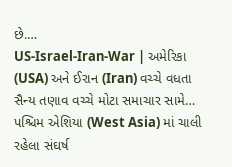છે.…
US-Israel-Iran-War | અમેરિકા (USA) અને ઈરાન (Iran) વચ્ચે વધતા સૈન્ય તણાવ વચ્ચે મોટા સમાચાર સામે…
પશ્ચિમ એશિયા (West Asia) માં ચાલી રહેલા સંઘર્ષ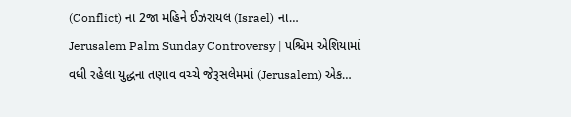(Conflict) ના 2જા મહિને ઈઝરાયલ (Israel) ના…
Jerusalem Palm Sunday Controversy | પશ્ચિમ એશિયામાં વધી રહેલા યુદ્ધના તણાવ વચ્ચે જેરૂસલેમમાં (Jerusalem) એક…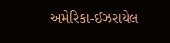અમેરિકા-ઈઝરાયેલ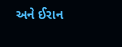અને ઈરાન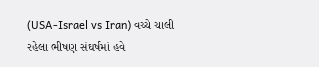(USA-Israel vs Iran) વચ્ચે ચાલી રહેલા ભીષણ સંઘર્ષમાં હવે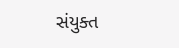સંયુક્ત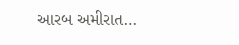આરબ અમીરાત…